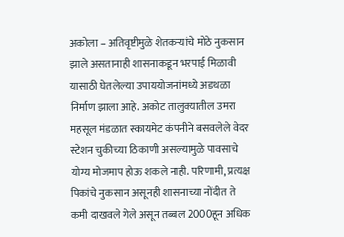अकोला – अतिवृष्टीमुळे शेतकऱ्यांचे मोठे नुकसान झाले असतानाही शासनाकडून भरपाई मिळावी यासाठी घेतलेल्या उपाययोजनांमध्ये अडथळा निर्माण झाला आहे. अकोट तालुक्यातील उमरा महसूल मंडळात स्कायमेट कंपनीने बसवलेले वेदर स्टेशन चुकीच्या ठिकाणी असल्यामुळे पावसाचे योग्य मोजमाप होऊ शकले नाही. परिणामी, प्रत्यक्ष पिकांचे नुकसान असूनही शासनाच्या नोंदीत ते कमी दाखवले गेले असून तब्बल 2000हून अधिक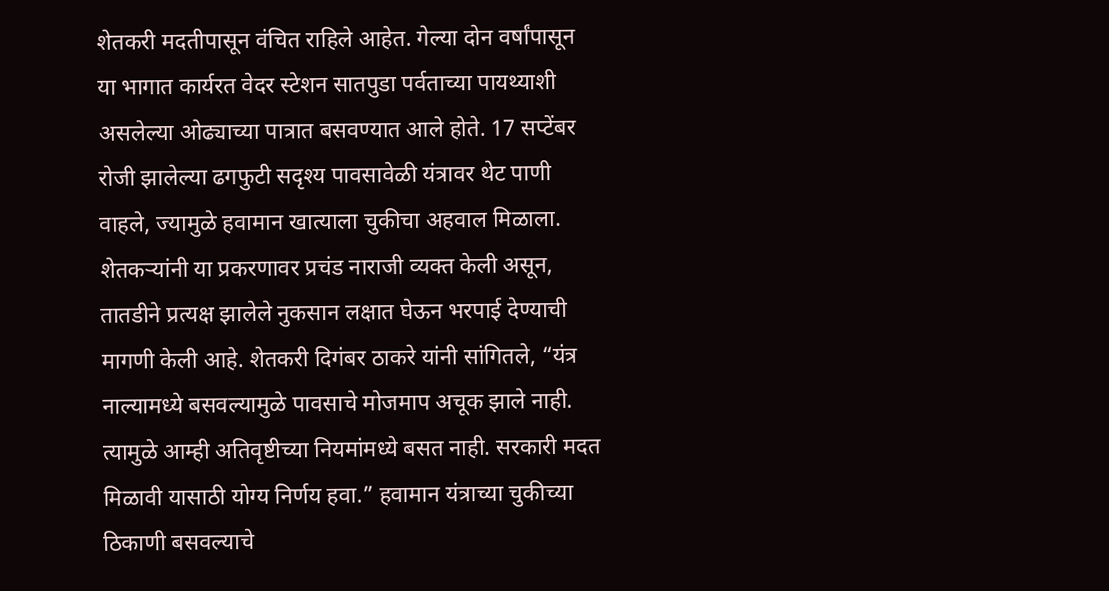शेतकरी मदतीपासून वंचित राहिले आहेत. गेल्या दोन वर्षांपासून या भागात कार्यरत वेदर स्टेशन सातपुडा पर्वताच्या पायथ्याशी असलेल्या ओढ्याच्या पात्रात बसवण्यात आले होते. 17 सप्टेंबर रोजी झालेल्या ढगफुटी सदृश्य पावसावेळी यंत्रावर थेट पाणी वाहले, ज्यामुळे हवामान खात्याला चुकीचा अहवाल मिळाला. शेतकऱ्यांनी या प्रकरणावर प्रचंड नाराजी व्यक्त केली असून, तातडीने प्रत्यक्ष झालेले नुकसान लक्षात घेऊन भरपाई देण्याची मागणी केली आहे. शेतकरी दिगंबर ठाकरे यांनी सांगितले, “यंत्र नाल्यामध्ये बसवल्यामुळे पावसाचे मोजमाप अचूक झाले नाही. त्यामुळे आम्ही अतिवृष्टीच्या नियमांमध्ये बसत नाही. सरकारी मदत मिळावी यासाठी योग्य निर्णय हवा.” हवामान यंत्राच्या चुकीच्या ठिकाणी बसवल्याचे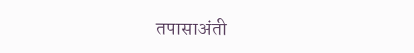तपासाअंती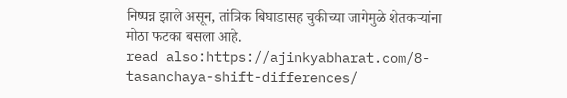निष्पन्न झाले असून, तांत्रिक बिघाडासह चुकीच्या जागेमुळे शेतकऱ्यांना मोठा फटका बसला आहे.
read also:https://ajinkyabharat.com/8-tasanchaya-shift-differences/